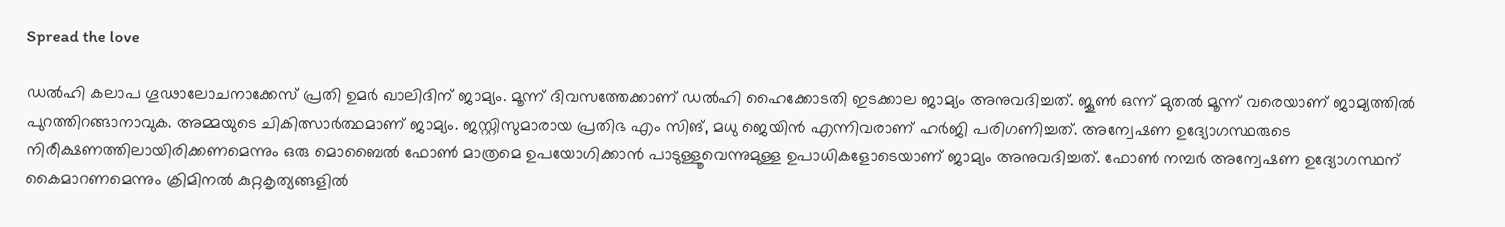Spread the love

ഡല്‍ഹി കലാപ ഗൂഢാലോചനാക്കേസ് പ്രതി ഉമര്‍ ഖാലിദിന് ജാമ്യം. മൂന്ന് ദിവസത്തേക്കാണ് ഡല്‍ഹി ഹൈക്കോടതി ഇടക്കാല ജാമ്യം അനുവദിച്ചത്. ജൂണ്‍ ഒന്ന് മുതല്‍ മൂന്ന് വരെയാണ് ജാമ്യത്തില്‍ പുറത്തിറങ്ങാനാവുക. അമ്മയുടെ ചികിത്സാര്‍ത്ഥമാണ് ജാമ്യം. ജസ്റ്റിസുമാരായ പ്രതിഭ എം സിങ്, മധു ജെയിൻ എന്നിവരാണ് ഹർജി പരിഗണിച്ചത്. അന്വേഷണ ഉദ്യോഗസ്ഥരുടെ നിരീക്ഷണത്തിലായിരിക്കണമെന്നും ഒരു മൊബൈല്‍ ഫോണ്‍ മാത്രമെ ഉപയോഗിക്കാന്‍ പാടുള്ളൂവെന്നുമുള്ള ഉപാധികളോടെയാണ് ജാമ്യം അനുവദിച്ചത്. ഫോണ്‍ നമ്പര്‍ അന്വേഷണ ഉദ്യോഗസ്ഥന് കൈമാറണമെന്നും ക്രിമിനല്‍ കുറ്റകൃത്യങ്ങളില്‍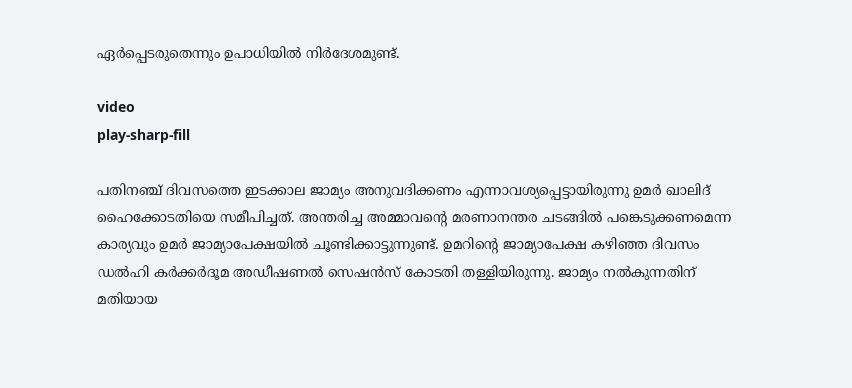ഏര്‍പ്പെടരുതെന്നും ഉപാധിയിൽ നിർദേശമുണ്ട്.

video
play-sharp-fill

പതിനഞ്ച് ദിവസത്തെ ഇടക്കാല ജാമ്യം അനുവദിക്കണം എന്നാവശ്യപ്പെട്ടായിരുന്നു ഉമര്‍ ഖാലിദ് ഹൈക്കോടതിയെ സമീപിച്ചത്. അന്തരിച്ച അമ്മാവന്റെ മരണാനന്തര ചടങ്ങില്‍ പങ്കെടുക്കണമെന്ന കാര്യവും ഉമര്‍ ജാമ്യാപേക്ഷയില്‍ ചൂണ്ടിക്കാട്ടുന്നുണ്ട്. ഉമറിന്റെ ജാമ്യാപേക്ഷ കഴിഞ്ഞ ദിവസം ഡല്‍ഹി കര്‍ക്കര്‍ദൂമ അഡീഷണല്‍ സെഷന്‍സ് കോടതി തള്ളിയിരുന്നു. ജാമ്യം നല്‍കുന്നതിന് മതിയായ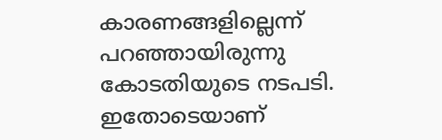കാരണങ്ങളില്ലെന്ന് പറഞ്ഞായിരുന്നു കോടതിയുടെ നടപടി. ഇതോടെയാണ്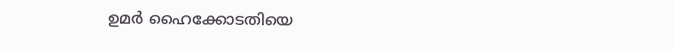ഉമര്‍ ഹൈക്കോടതിയെ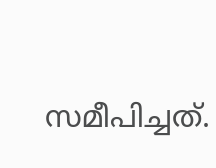സമീപിച്ചത്.